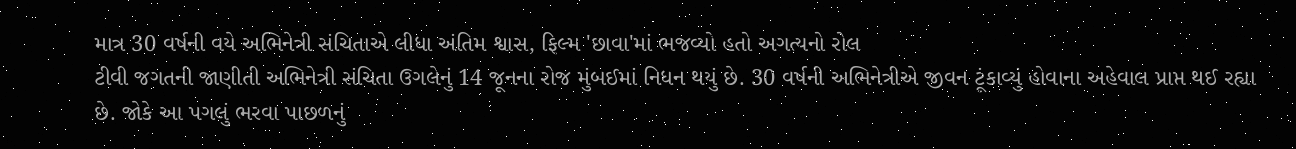માત્ર 30 વર્ષની વયે અભિનેત્રી સંચિતાએ લીધા અંતિમ શ્વાસ, ફિલ્મ 'છાવા'માં ભજવ્યો હતો અગત્યનો રોલ
ટીવી જગતની જાણીતી અભિનેત્રી સંચિતા ઉગલેનું 14 જૂનના રોજ મુંબઈમાં નિધન થયું છે. 30 વર્ષની અભિનેત્રીએ જીવન ટૂંકાવ્યું હોવાના અહેવાલ પ્રાપ્ત થઈ રહ્યા છે. જોકે આ પગલું ભરવા પાછળનું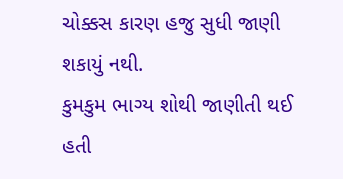ચોક્કસ કારણ હજુ સુધી જાણી શકાયું નથી.
કુમકુમ ભાગ્ય શોથી જાણીતી થઈ હતી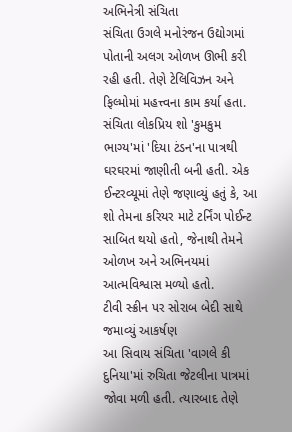અભિનેત્રી સંચિતા
સંચિતા ઉગલે મનોરંજન ઉદ્યોગમાં પોતાની અલગ ઓળખ ઊભી કરી રહી હતી. તેણે ટેલિવિઝન અને ફિલ્મોમાં મહત્ત્વના કામ કર્યા હતા. સંચિતા લોકપ્રિય શો 'કુમકુમ ભાગ્ય'માં 'દિયા ટંડન'ના પાત્રથી ઘરઘરમાં જાણીતી બની હતી. એક ઈન્ટરવ્યૂમાં તેણે જણાવ્યું હતું કે, આ શો તેમના કરિયર માટે ટર્નિંગ પોઈન્ટ સાબિત થયો હતો, જેનાથી તેમને ઓળખ અને અભિનયમાં આત્મવિશ્વાસ મળ્યો હતો.
ટીવી સ્ક્રીન પર સોરાબ બેદી સાથે જમાવ્યું આકર્ષણ
આ સિવાય સંચિતા 'વાગલે કી દુનિયા'માં રુચિતા જેટલીના પાત્રમાં જોવા મળી હતી. ત્યારબાદ તેણે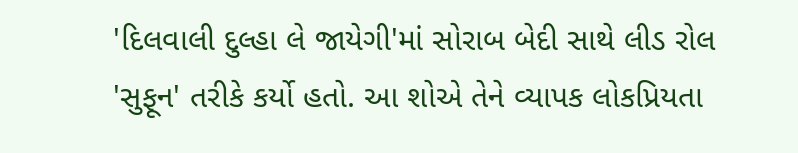'દિલવાલી દુલ્હા લે જાયેગી'માં સોરાબ બેદી સાથે લીડ રોલ 'સુફૂન' તરીકે કર્યો હતો. આ શોએ તેને વ્યાપક લોકપ્રિયતા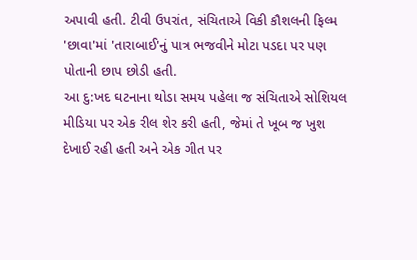અપાવી હતી. ટીવી ઉપરાંત, સંચિતાએ વિકી કૌશલની ફિલ્મ 'છાવા'માં 'તારાબાઈ'નું પાત્ર ભજવીને મોટા પડદા પર પણ પોતાની છાપ છોડી હતી.
આ દુ:ખદ ઘટનાના થોડા સમય પહેલા જ સંચિતાએ સોશિયલ મીડિયા પર એક રીલ શેર કરી હતી, જેમાં તે ખૂબ જ ખુશ દેખાઈ રહી હતી અને એક ગીત પર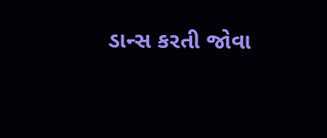ડાન્સ કરતી જોવા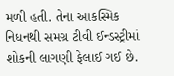મળી હતી. તેના આકસ્મિક નિધનથી સમગ્ર ટીવી ઈન્ડસ્ટ્રીમાં શોકની લાગણી ફેલાઈ ગઈ છે.